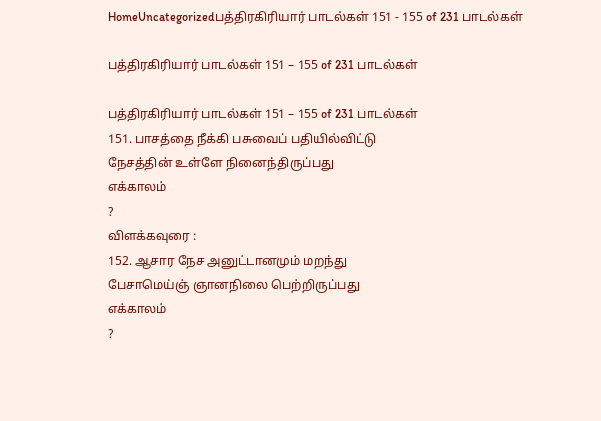HomeUncategorizedபத்திரகிரியார் பாடல்கள் 151 - 155 of 231 பாடல்கள்

பத்திரகிரியார் பாடல்கள் 151 – 155 of 231 பாடல்கள்

பத்திரகிரியார் பாடல்கள் 151 – 155 of 231 பாடல்கள்
151. பாசத்தை நீக்கி பசுவைப் பதியில்விட்டு
நேசத்தின் உள்ளே நினைந்திருப்பது
எக்காலம்
?
விளக்கவுரை :
152. ஆசார நேச அனுட்டானமும் மறந்து
பேசாமெய்ஞ் ஞானநிலை பெற்றிருப்பது
எக்காலம்
?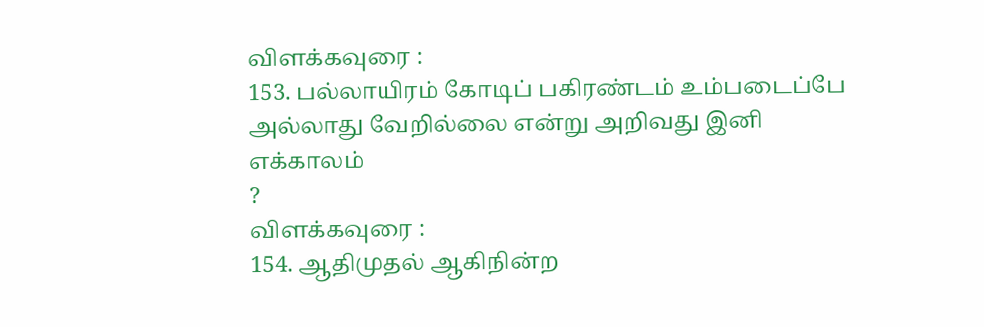விளக்கவுரை :
153. பல்லாயிரம் கோடிப் பகிரண்டம் உம்படைப்பே
அல்லாது வேறில்லை என்று அறிவது இனி
எக்காலம்
?
விளக்கவுரை :
154. ஆதிமுதல் ஆகிநின்ற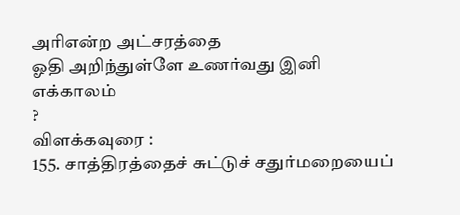அரிஎன்ற அட்சரத்தை
ஓதி அறிந்துள்ளே உணர்வது இனி
எக்காலம்
?
விளக்கவுரை :
155. சாத்திரத்தைச் சுட்டுச் சதுர்மறையைப்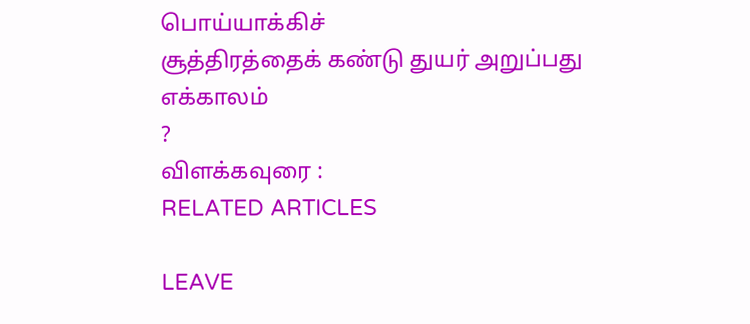பொய்யாக்கிச்
சூத்திரத்தைக் கண்டு துயர் அறுப்பது
எக்காலம்
?
விளக்கவுரை :
RELATED ARTICLES

LEAVE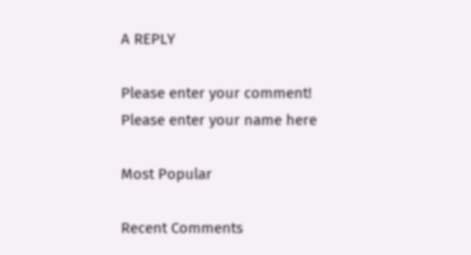A REPLY

Please enter your comment!
Please enter your name here

Most Popular

Recent Comments